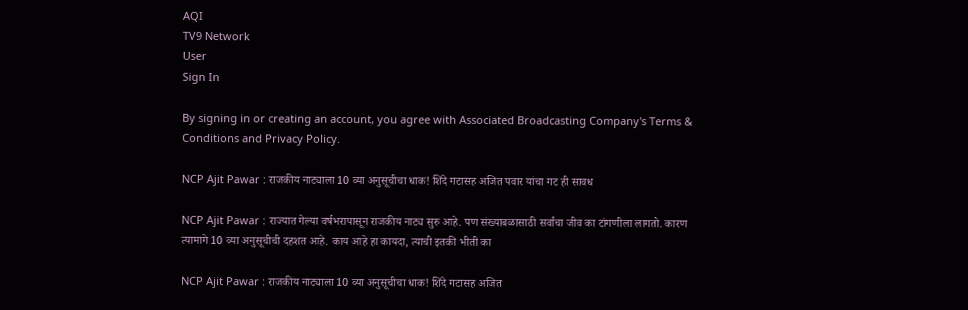AQI
TV9 Network
User
Sign In

By signing in or creating an account, you agree with Associated Broadcasting Company's Terms & Conditions and Privacy Policy.

NCP Ajit Pawar : राजकीय नाट्याला 10 व्या अनुसूचीचा धाक! शिंदे गटासह अजित पवार यांचा गट ही सावध

NCP Ajit Pawar : राज्यात गेल्या वर्षभरापासून राजकीय नाट्य सुरु आहे. पण संख्याबळासाठी सर्वांचा जीव का टांगणीला लागतो. कारण त्यामागे 10 व्या अनुसूचीची दहशत आहे. काय आहे हा कायदा, त्याची इतकी भीती का

NCP Ajit Pawar : राजकीय नाट्याला 10 व्या अनुसूचीचा धाक! शिंदे गटासह अजित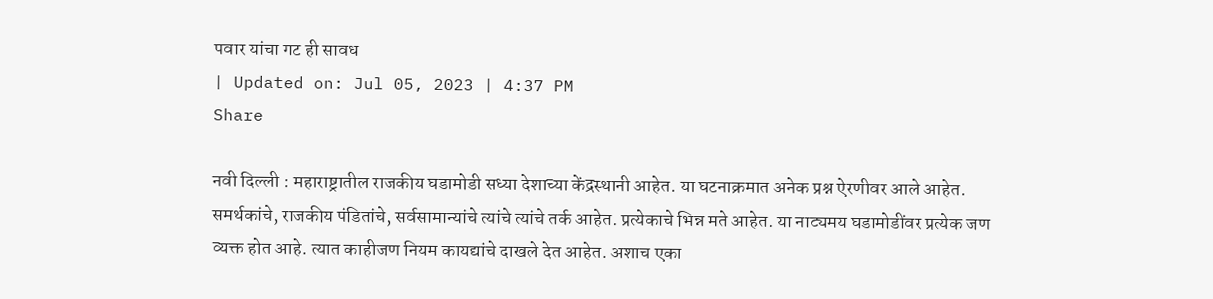पवार यांचा गट ही सावध
| Updated on: Jul 05, 2023 | 4:37 PM
Share

नवी दिल्ली : महाराष्ट्रातील राजकीय घडामोडी सध्या देशाच्या केंद्रस्थानी आहेत. या घटनाक्रमात अनेक प्रश्न ऐरणीवर आले आहेत. समर्थकांचे, राजकीय पंडितांचे, सर्वसामान्यांचे त्यांचे त्यांचे तर्क आहेत. प्रत्येकाचे भिन्न मते आहेत. या नाट्यमय घडामोडींवर प्रत्येक जण व्यक्त होत आहे. त्यात काहीजण नियम कायद्यांचे दाखले देत आहेत. अशाच एका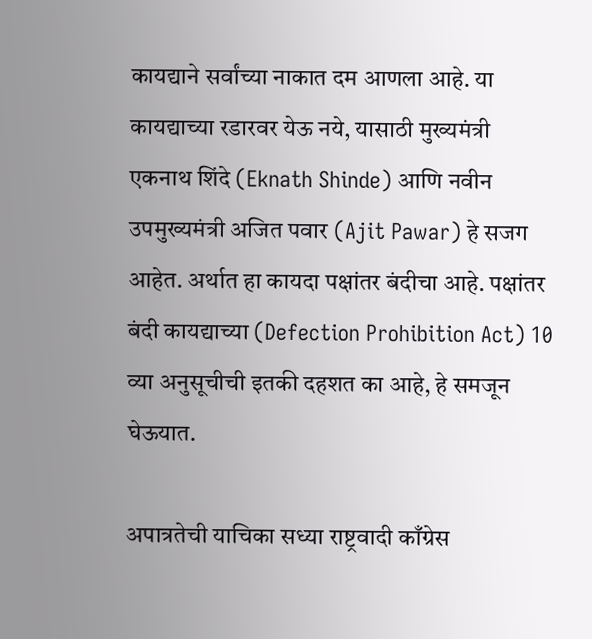कायद्याने सर्वांच्या नाकात दम आणला आहे. या कायद्याच्या रडारवर येऊ नये, यासाठी मुख्यमंत्री एकनाथ शिंदे (Eknath Shinde) आणि नवीन उपमुख्यमंत्री अजित पवार (Ajit Pawar) हे सजग आहेत. अर्थात हा कायदा पक्षांतर बंदीचा आहे. पक्षांतर बंदी कायद्याच्या (Defection Prohibition Act) 10 व्या अनुसूचीची इतकी दहशत का आहे, हे समजून घेऊयात.

अपात्रतेची याचिका सध्या राष्ट्रवादी काँग्रेस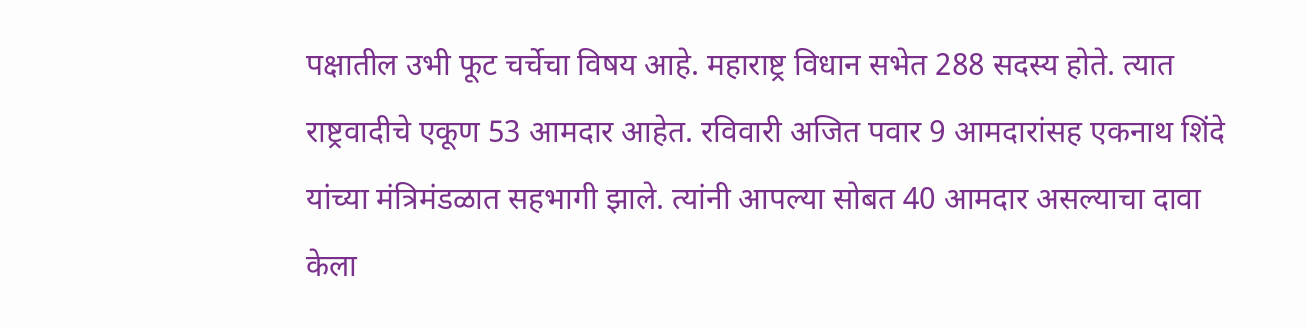पक्षातील उभी फूट चर्चेचा विषय आहे. महाराष्ट्र विधान सभेत 288 सदस्य होते. त्यात राष्ट्रवादीचे एकूण 53 आमदार आहेत. रविवारी अजित पवार 9 आमदारांसह एकनाथ शिंदे यांच्या मंत्रिमंडळात सहभागी झाले. त्यांनी आपल्या सोबत 40 आमदार असल्याचा दावा केला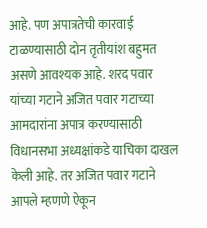आहे. पण अपात्रतेची कारवाई टाळण्यासाठी दोन तृतीयांश बहुमत असणे आवश्यक आहे. शरद पवार यांच्या गटाने अजित पवार गटाच्या आमदारांना अपात्र करण्यासाठी विधानसभा अध्यक्षांकडे याचिका दाखल केली आहे. तर अजित पवार गटाने आपले म्हणणे ऐकून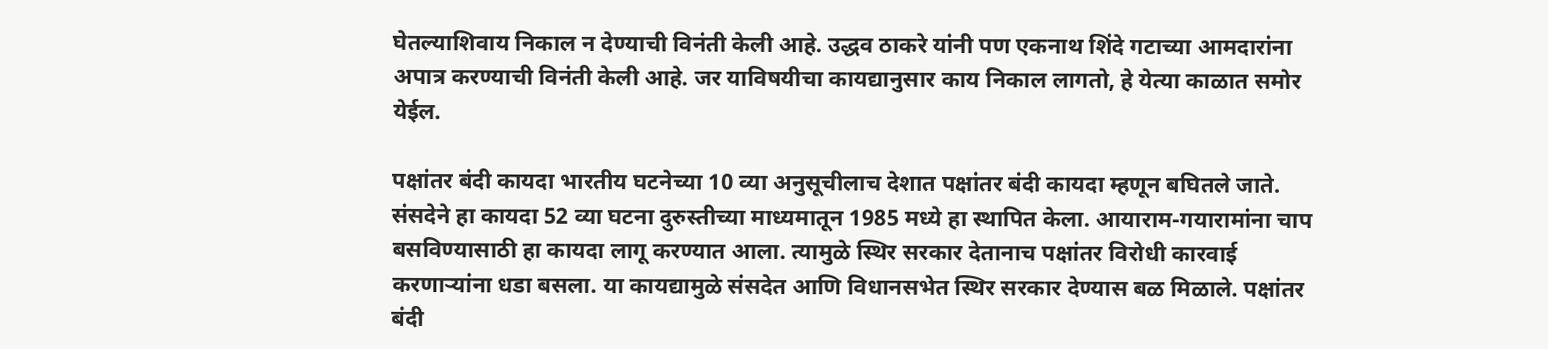घेतल्याशिवाय निकाल न देण्याची विनंती केली आहे. उद्धव ठाकरे यांनी पण एकनाथ शिंदे गटाच्या आमदारांना अपात्र करण्याची विनंती केली आहे. जर याविषयीचा कायद्यानुसार काय निकाल लागतो, हे येत्या काळात समोर येईल.

पक्षांतर बंदी कायदा भारतीय घटनेच्या 10 व्या अनुसूचीलाच देशात पक्षांतर बंदी कायदा म्हणून बघितले जाते. संसदेने हा कायदा 52 व्या घटना दुरुस्तीच्या माध्यमातून 1985 मध्ये हा स्थापित केला. आयाराम-गयारामांना चाप बसविण्यासाठी हा कायदा लागू करण्यात आला. त्यामुळे स्थिर सरकार देतानाच पक्षांतर विरोधी कारवाई करणाऱ्यांना धडा बसला. या कायद्यामुळे संसदेत आणि विधानसभेत स्थिर सरकार देण्यास बळ मिळाले. पक्षांतर बंदी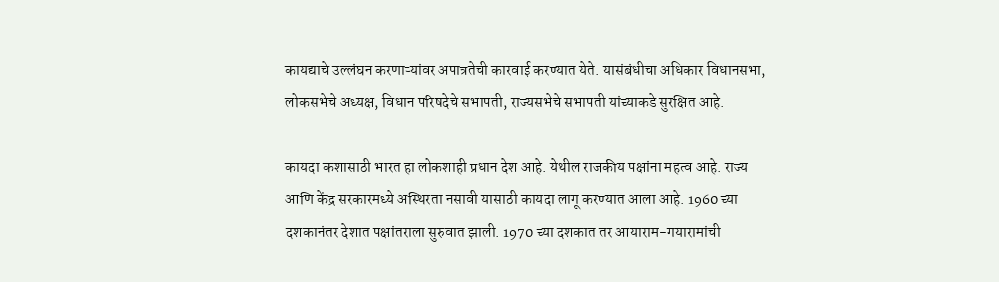कायद्याचे उल्लंघन करणाऱ्यांवर अपात्रतेची कारवाई करण्यात येते. यासंबंधीचा अधिकार विधानसभा, लोकसभेचे अध्यक्ष, विधान परिषदेचे सभापती, राज्यसभेचे सभापती यांच्याकडे सुरक्षित आहे.

कायदा कशासाठी भारत हा लोकशाही प्रधान देश आहे. येथील राजकीय पक्षांना महत्व आहे. राज्य आणि केंद्र सरकारमध्ये अस्थिरता नसावी यासाठी कायदा लागू करण्यात आला आहे. 1960 च्या दशकानंतर देशात पक्षांतराला सुरुवात झाली. 1970 च्या दशकात तर आयाराम-गयारामांची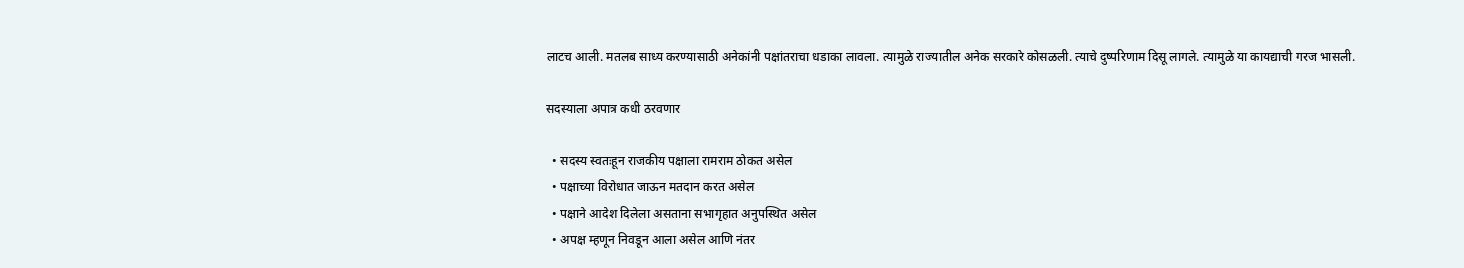लाटच आली. मतलब साध्य करण्यासाठी अनेकांनी पक्षांतराचा धडाका लावला. त्यामुळे राज्यातील अनेक सरकारे कोसळली. त्याचे दुष्परिणाम दिसू लागले. त्यामुळे या कायद्याची गरज भासली.

सदस्याला अपात्र कधी ठरवणार

  • सदस्य स्वतःहून राजकीय पक्षाला रामराम ठोकत असेल
  • पक्षाच्या विरोधात जाऊन मतदान करत असेल
  • पक्षाने आदेश दिलेला असताना सभागृहात अनुपस्थित असेल
  • अपक्ष म्हणून निवडून आला असेल आणि नंतर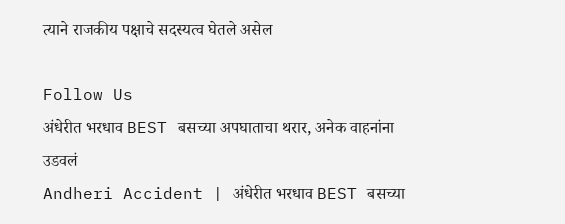त्याने राजकीय पक्षाचे सदस्यत्व घेतले असेल

Follow Us
अंधेरीत भरधाव BEST बसच्या अपघाताचा थरार, अनेक वाहनांना उडवलं
Andheri Accident | अंधेरीत भरधाव BEST बसच्या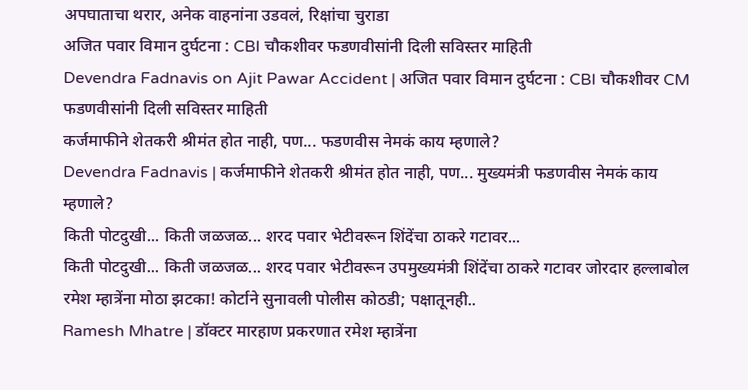अपघाताचा थरार, अनेक वाहनांना उडवलं, रिक्षांचा चुराडा
अजित पवार विमान दुर्घटना : CBI चौकशीवर फडणवीसांनी दिली सविस्तर माहिती
Devendra Fadnavis on Ajit Pawar Accident | अजित पवार विमान दुर्घटना : CBI चौकशीवर CM फडणवीसांनी दिली सविस्तर माहिती
कर्जमाफीने शेतकरी श्रीमंत होत नाही, पण... फडणवीस नेमकं काय म्हणाले?
Devendra Fadnavis | कर्जमाफीने शेतकरी श्रीमंत होत नाही, पण... मुख्यमंत्री फडणवीस नेमकं काय म्हणाले?
किती पोटदुखी... किती जळजळ... शरद पवार भेटीवरून शिंदेंचा ठाकरे गटावर...
किती पोटदुखी... किती जळजळ... शरद पवार भेटीवरून उपमुख्यमंत्री शिंदेंचा ठाकरे गटावर जोरदार हल्लाबोल
रमेश म्हात्रेंना मोठा झटका! कोर्टाने सुनावली पोलीस कोठडी; पक्षातूनही..
Ramesh Mhatre | डॉक्टर मारहाण प्रकरणात रमेश म्हात्रेंना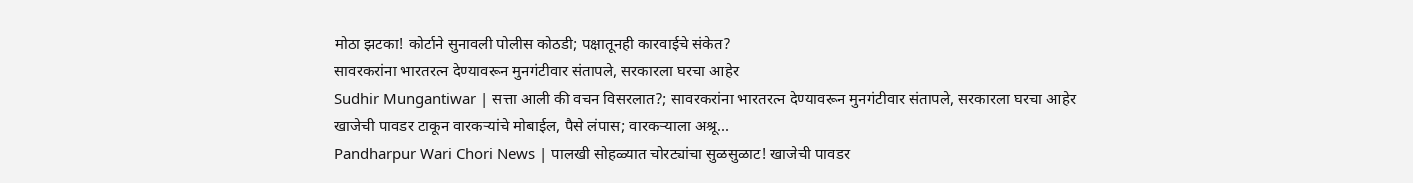मोठा झटका! कोर्टाने सुनावली पोलीस कोठडी; पक्षातूनही कारवाईचे संकेत?
सावरकरांना भारतरत्न देण्यावरून मुनगंटीवार संतापले, सरकारला घरचा आहेर
Sudhir Mungantiwar | सत्ता आली की वचन विसरलात?; सावरकरांना भारतरत्न देण्यावरून मुनगंटीवार संतापले, सरकारला घरचा आहेर
खाजेची पावडर टाकून वारकऱ्यांचे मोबाईल, पैसे लंपास; वारकऱ्याला अश्रू...
Pandharpur Wari Chori News | पालखी सोहळ्यात चोरट्यांचा सुळसुळाट! खाजेची पावडर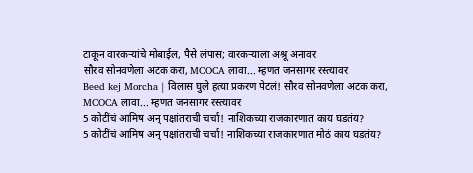टाकून वारकऱ्यांचे मोबाईल, पैसे लंपास; वारकऱ्याला अश्रू अनावर
सौरव सोनवणेला अटक करा, MCOCA लावा... म्हणत जनसागर रस्त्यावर
Beed kej Morcha | विलास घुले हत्या प्रकरण पेटलं! सौरव सोनवणेला अटक करा, MCOCA लावा... म्हणत जनसागर रस्त्यावर
5 कोटींचं आमिष अन् पक्षांतराची चर्चा! नाशिकच्या राजकारणात काय घडतंय?
5 कोटींचं आमिष अन् पक्षांतराची चर्चा! नाशिकच्या राजकारणात मोठं काय घडतंय?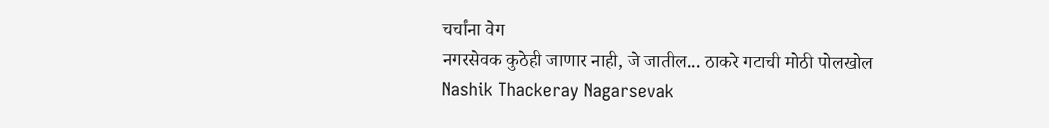चर्चांना वेग
नगरसेवक कुठेही जाणार नाही, जे जातील... ठाकरे गटाची मोठी पोलखोल
Nashik Thackeray Nagarsevak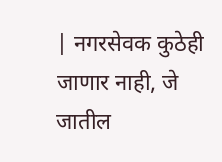| नगरसेवक कुठेही जाणार नाही, जे जातील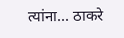त्यांना... ठाकरे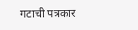गटाची पत्रकार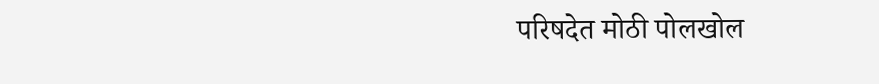परिषदेत मोठी पोलखोल